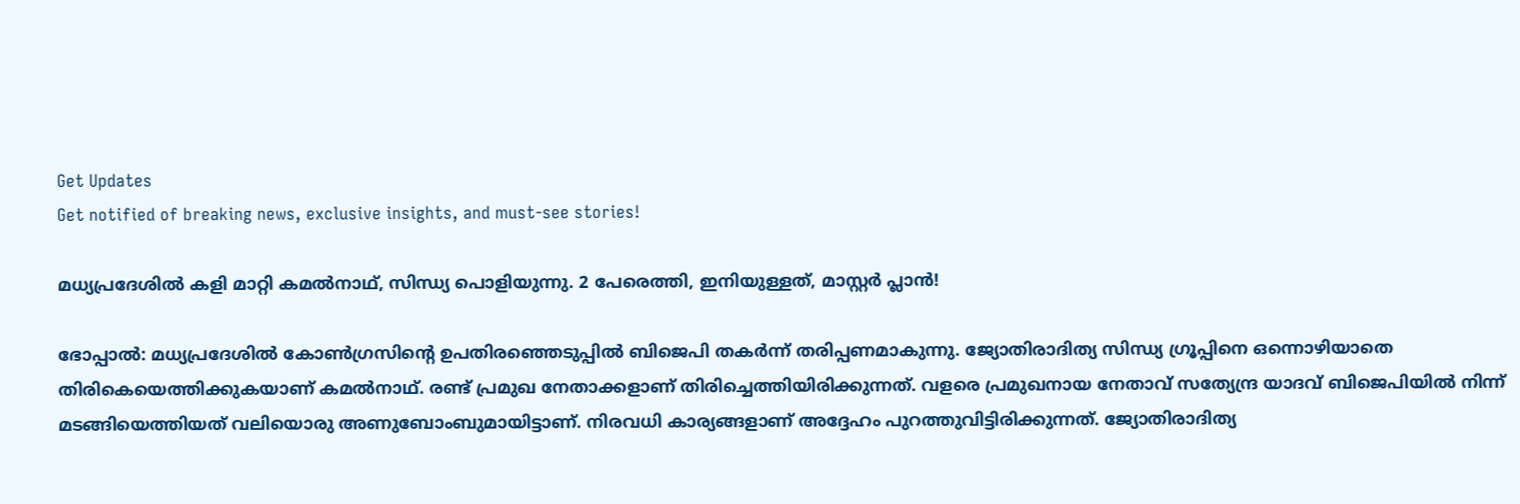Get Updates
Get notified of breaking news, exclusive insights, and must-see stories!

മധ്യപ്രദേശില്‍ കളി മാറ്റി കമല്‍നാഥ്, സിന്ധ്യ പൊളിയുന്നു. 2 പേരെത്തി, ഇനിയുള്ളത്, മാസ്റ്റര്‍ പ്ലാന്‍!

ഭോപ്പാല്‍: മധ്യപ്രദേശില്‍ കോണ്‍ഗ്രസിന്റെ ഉപതിരഞ്ഞെടുപ്പില്‍ ബിജെപി തകര്‍ന്ന് തരിപ്പണമാകുന്നു. ജ്യോതിരാദിത്യ സിന്ധ്യ ഗ്രൂപ്പിനെ ഒന്നൊഴിയാതെ തിരികെയെത്തിക്കുകയാണ് കമല്‍നാഥ്. രണ്ട് പ്രമുഖ നേതാക്കളാണ് തിരിച്ചെത്തിയിരിക്കുന്നത്. വളരെ പ്രമുഖനായ നേതാവ് സത്യേന്ദ്ര യാദവ് ബിജെപിയില്‍ നിന്ന് മടങ്ങിയെത്തിയത് വലിയൊരു അണുബോംബുമായിട്ടാണ്. നിരവധി കാര്യങ്ങളാണ് അദ്ദേഹം പുറത്തുവിട്ടിരിക്കുന്നത്. ജ്യോതിരാദിത്യ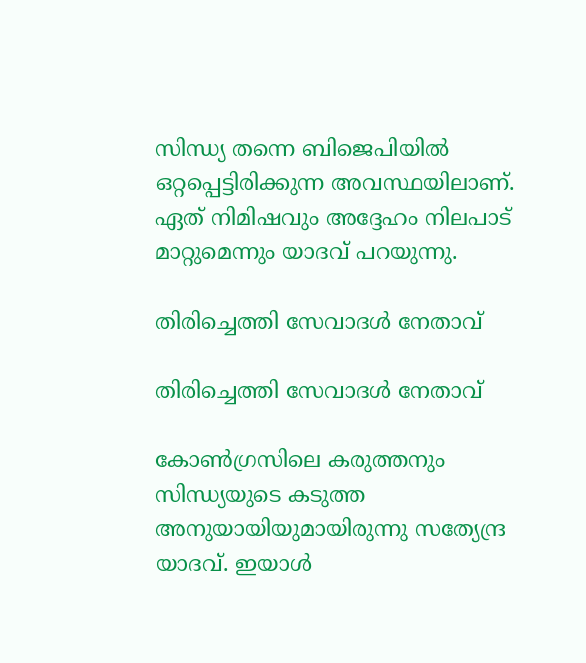സിന്ധ്യ തന്നെ ബിജെപിയില്‍ ഒറ്റപ്പെട്ടിരിക്കുന്ന അവസ്ഥയിലാണ്. ഏത് നിമിഷവും അദ്ദേഹം നിലപാട് മാറ്റുമെന്നും യാദവ് പറയുന്നു.

തിരിച്ചെത്തി സേവാദള്‍ നേതാവ്

തിരിച്ചെത്തി സേവാദള്‍ നേതാവ്

കോണ്‍ഗ്രസിലെ കരുത്തനും സിന്ധ്യയുടെ കടുത്ത അനുയായിയുമായിരുന്നു സത്യേന്ദ്ര യാദവ്. ഇയാള്‍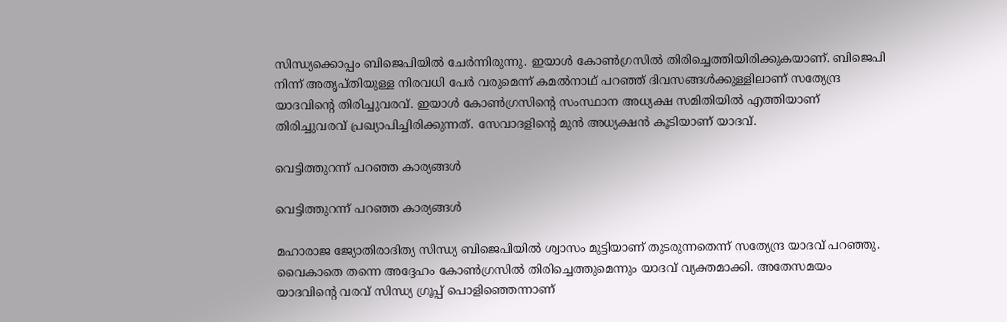സിന്ധ്യക്കൊപ്പം ബിജെപിയില്‍ ചേര്‍ന്നിരുന്നു. ഇയാള്‍ കോണ്‍ഗ്രസില്‍ തിരിച്ചെത്തിയിരിക്കുകയാണ്. ബിജെപി നിന്ന് അതൃപ്തിയുള്ള നിരവധി പേര്‍ വരുമെന്ന് കമല്‍നാഥ് പറഞ്ഞ് ദിവസങ്ങള്‍ക്കുള്ളിലാണ് സത്യേന്ദ്ര യാദവിന്റെ തിരിച്ചുവരവ്. ഇയാള്‍ കോണ്‍ഗ്രസിന്റെ സംസ്ഥാന അധ്യക്ഷ സമിതിയില്‍ എത്തിയാണ് തിരിച്ചുവരവ് പ്രഖ്യാപിച്ചിരിക്കുന്നത്. സേവാദളിന്റെ മുന്‍ അധ്യക്ഷന്‍ കൂടിയാണ് യാദവ്.

വെട്ടിത്തുറന്ന് പറഞ്ഞ കാര്യങ്ങള്‍

വെട്ടിത്തുറന്ന് പറഞ്ഞ കാര്യങ്ങള്‍

മഹാരാജ ജ്യോതിരാദിത്യ സിന്ധ്യ ബിജെപിയില്‍ ശ്വാസം മുട്ടിയാണ് തുടരുന്നതെന്ന് സത്യേന്ദ്ര യാദവ് പറഞ്ഞു. വൈകാതെ തന്നെ അദ്ദേഹം കോണ്‍ഗ്രസില്‍ തിരിച്ചെത്തുമെന്നും യാദവ് വ്യക്തമാക്കി. അതേസമയം യാദവിന്റെ വരവ് സിന്ധ്യ ഗ്രൂപ്പ് പൊളിഞ്ഞെന്നാണ്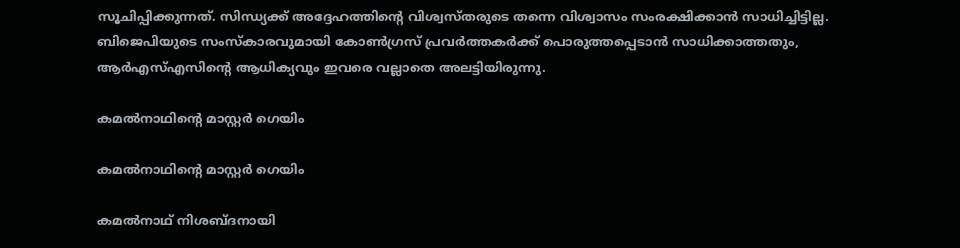സൂചിപ്പിക്കുന്നത്. സിന്ധ്യക്ക് അദ്ദേഹത്തിന്റെ വിശ്വസ്തരുടെ തന്നെ വിശ്വാസം സംരക്ഷിക്കാന്‍ സാധിച്ചിട്ടില്ല. ബിജെപിയുടെ സംസ്‌കാരവുമായി കോണ്‍ഗ്രസ് പ്രവര്‍ത്തകര്‍ക്ക് പൊരുത്തപ്പെടാന്‍ സാധിക്കാത്തതും, ആര്‍എസ്എസിന്റെ ആധിക്യവും ഇവരെ വല്ലാതെ അലട്ടിയിരുന്നു.

കമല്‍നാഥിന്റെ മാസ്റ്റര്‍ ഗെയിം

കമല്‍നാഥിന്റെ മാസ്റ്റര്‍ ഗെയിം

കമല്‍നാഥ് നിശബ്ദനായി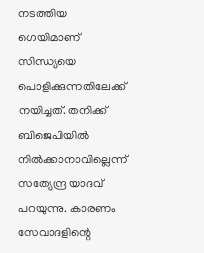നടത്തിയ ഗെയിമാണ് സിന്ധ്യയെ പൊളിക്കുന്നതിലേക്ക് നയിച്ചത്. തനിക്ക് ബിജെപിയില്‍ നില്‍ക്കാനാവില്ലെന്ന് സത്യേന്ദ്ര യാദവ് പറയുന്നു. കാരണം സേവാദളിന്റെ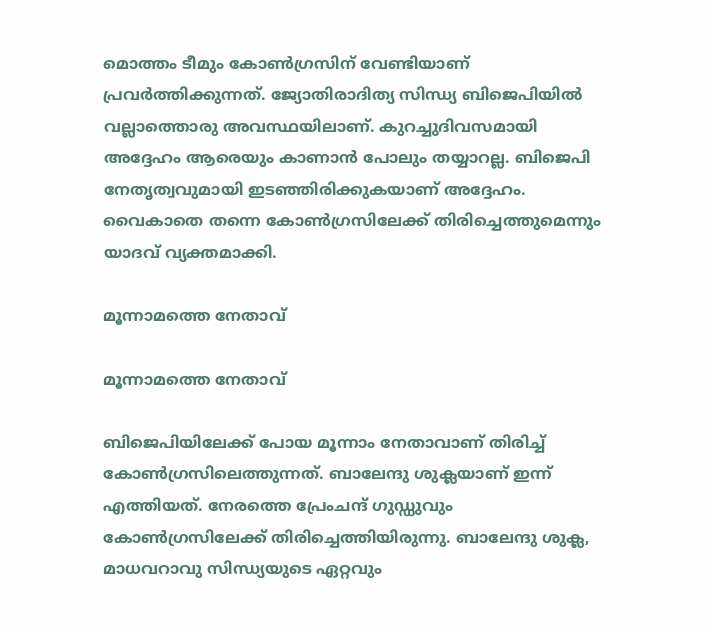മൊത്തം ടീമും കോണ്‍ഗ്രസിന് വേണ്ടിയാണ് പ്രവര്‍ത്തിക്കുന്നത്. ജ്യോതിരാദിത്യ സിന്ധ്യ ബിജെപിയില്‍ വല്ലാത്തൊരു അവസ്ഥയിലാണ്. കുറച്ചുദിവസമായി അദ്ദേഹം ആരെയും കാണാന്‍ പോലും തയ്യാറല്ല. ബിജെപി നേതൃത്വവുമായി ഇടഞ്ഞിരിക്കുകയാണ് അദ്ദേഹം. വൈകാതെ തന്നെ കോണ്‍ഗ്രസിലേക്ക് തിരിച്ചെത്തുമെന്നും യാദവ് വ്യക്തമാക്കി.

മൂന്നാമത്തെ നേതാവ്

മൂന്നാമത്തെ നേതാവ്

ബിജെപിയിലേക്ക് പോയ മൂന്നാം നേതാവാണ് തിരിച്ച് കോണ്‍ഗ്രസിലെത്തുന്നത്. ബാലേന്ദു ശുക്ലയാണ് ഇന്ന് എത്തിയത്. നേരത്തെ പ്രേംചന്ദ് ഗുഡ്ഡുവും കോണ്‍ഗ്രസിലേക്ക് തിരിച്ചെത്തിയിരുന്നു. ബാലേന്ദു ശുക്ല, മാധവറാവു സിന്ധ്യയുടെ ഏറ്റവും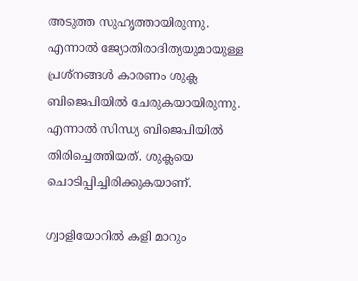അടുത്ത സുഹൃത്തായിരുന്നു. എന്നാല്‍ ജ്യോതിരാദിത്യയുമായുള്ള പ്രശ്‌നങ്ങള്‍ കാരണം ശുക്ല ബിജെപിയില്‍ ചേരുകയായിരുന്നു. എന്നാല്‍ സിന്ധ്യ ബിജെപിയില്‍ തിരിച്ചെത്തിയത്. ശുക്ലയെ ചൊടിപ്പിച്ചിരിക്കുകയാണ്.

ഗ്വാളിയോറില്‍ കളി മാറും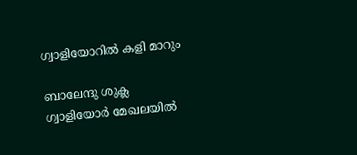ഗ്വാളിയോറില്‍ കളി മാറും

ബാലേന്ദു ശുക്ല ഗ്വാളിയോര്‍ മേഖലയില്‍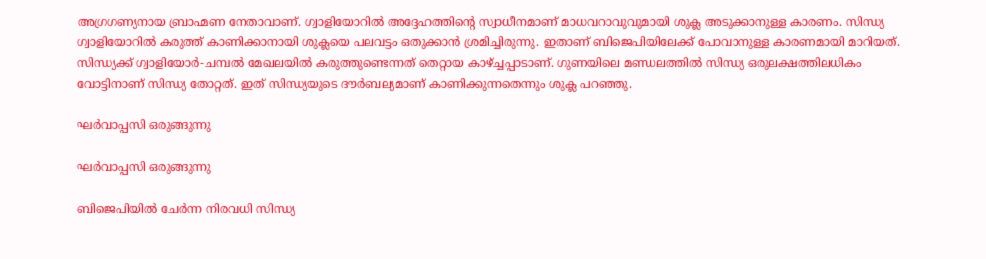അഗ്രഗണ്യനായ ബ്രാഹ്മണ നേതാവാണ്. ഗ്വാളിയോറില്‍ അദ്ദേഹത്തിന്റെ സ്വാധീനമാണ് മാധവറാവുവുമായി ശുക്ല അടുക്കാനുള്ള കാരണം. സിന്ധ്യ ഗ്വാളിയോറില്‍ കരുത്ത് കാണിക്കാനായി ശുക്ലയെ പലവട്ടം ഒതുക്കാന്‍ ശ്രമിച്ചിരുന്നു. ഇതാണ് ബിജെപിയിലേക്ക് പോവാനുള്ള കാരണമായി മാറിയത്. സിന്ധ്യക്ക് ഗ്വാളിയോര്‍-ചമ്പല്‍ മേഖലയില്‍ കരുത്തുണ്ടെന്നത് തെറ്റായ കാഴ്ച്ചപ്പാടാണ്. ഗുണയിലെ മണ്ഡലത്തില്‍ സിന്ധ്യ ഒരുലക്ഷത്തിലധികം വോട്ടിനാണ് സിന്ധ്യ തോറ്റത്. ഇത് സിന്ധ്യയുടെ ദൗര്‍ബല്യമാണ് കാണിക്കുന്നതെന്നും ശുക്ല പറഞ്ഞു.

ഘര്‍വാപ്പസി ഒരുങ്ങുന്നു

ഘര്‍വാപ്പസി ഒരുങ്ങുന്നു

ബിജെപിയില്‍ ചേര്‍ന്ന നിരവധി സിന്ധ്യ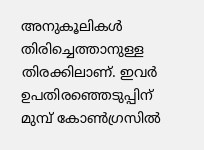അനുകൂലികള്‍ തിരിച്ചെത്താനുള്ള തിരക്കിലാണ്. ഇവര്‍ ഉപതിരഞ്ഞെടുപ്പിന് മുമ്പ് കോണ്‍ഗ്രസില്‍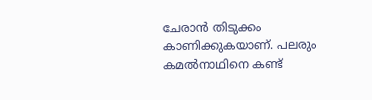ചേരാന്‍ തിടുക്കം കാണിക്കുകയാണ്. പലരും കമല്‍നാഥിനെ കണ്ട്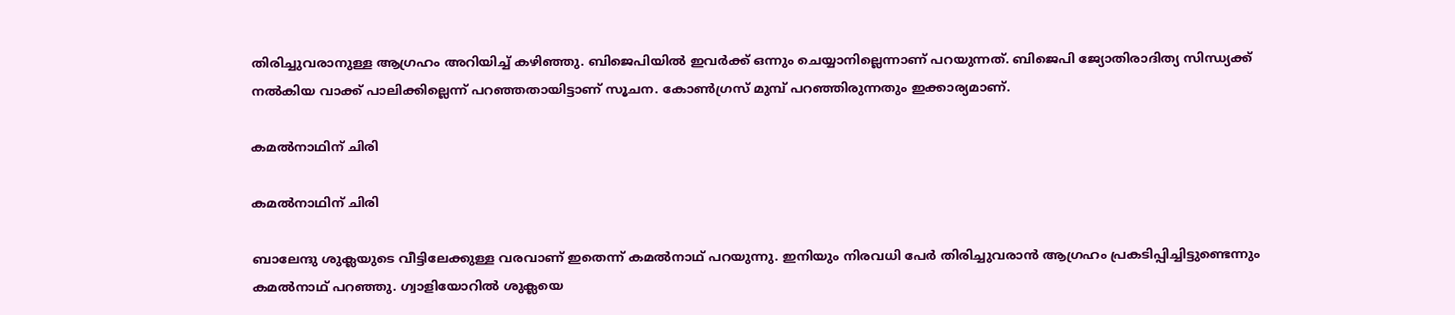തിരിച്ചുവരാനുള്ള ആഗ്രഹം അറിയിച്ച് കഴിഞ്ഞു. ബിജെപിയില്‍ ഇവര്‍ക്ക് ഒന്നും ചെയ്യാനില്ലെന്നാണ് പറയുന്നത്. ബിജെപി ജ്യോതിരാദിത്യ സിന്ധ്യക്ക് നല്‍കിയ വാക്ക് പാലിക്കില്ലെന്ന് പറഞ്ഞതായിട്ടാണ് സൂചന. കോണ്‍ഗ്രസ് മുമ്പ് പറഞ്ഞിരുന്നതും ഇക്കാര്യമാണ്.

കമല്‍നാഥിന് ചിരി

കമല്‍നാഥിന് ചിരി

ബാലേന്ദു ശുക്ലയുടെ വീട്ടിലേക്കുള്ള വരവാണ് ഇതെന്ന് കമല്‍നാഥ് പറയുന്നു. ഇനിയും നിരവധി പേര്‍ തിരിച്ചുവരാന്‍ ആഗ്രഹം പ്രകടിപ്പിച്ചിട്ടുണ്ടെന്നും കമല്‍നാഥ് പറഞ്ഞു. ഗ്വാളിയോറില്‍ ശുക്ലയെ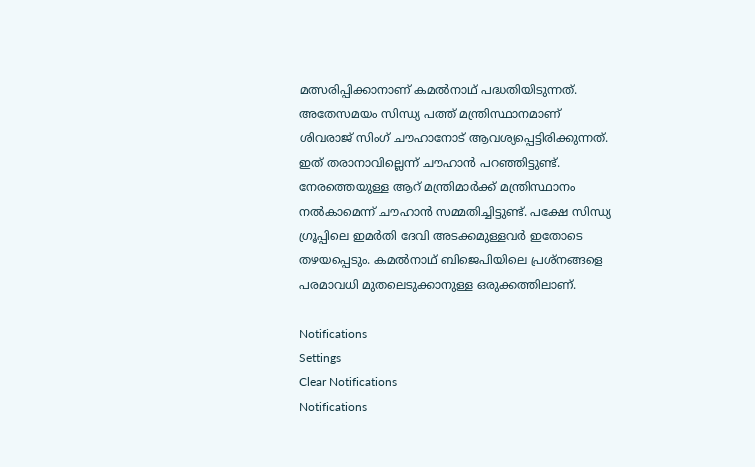മത്സരിപ്പിക്കാനാണ് കമല്‍നാഥ് പദ്ധതിയിടുന്നത്. അതേസമയം സിന്ധ്യ പത്ത് മന്ത്രിസ്ഥാനമാണ് ശിവരാജ് സിംഗ് ചൗഹാനോട് ആവശ്യപ്പെട്ടിരിക്കുന്നത്. ഇത് തരാനാവില്ലെന്ന് ചൗഹാന്‍ പറഞ്ഞിട്ടുണ്ട്. നേരത്തെയുള്ള ആറ് മന്ത്രിമാര്‍ക്ക് മന്ത്രിസ്ഥാനം നല്‍കാമെന്ന് ചൗഹാന്‍ സമ്മതിച്ചിട്ടുണ്ട്. പക്ഷേ സിന്ധ്യ ഗ്രൂപ്പിലെ ഇമര്‍തി ദേവി അടക്കമുള്ളവര്‍ ഇതോടെ തഴയപ്പെടും. കമല്‍നാഥ് ബിജെപിയിലെ പ്രശ്‌നങ്ങളെ പരമാവധി മുതലെടുക്കാനുള്ള ഒരുക്കത്തിലാണ്.

Notifications
Settings
Clear Notifications
Notifications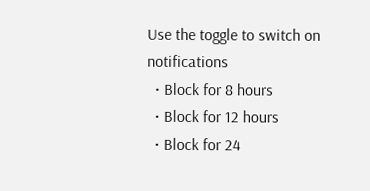Use the toggle to switch on notifications
  • Block for 8 hours
  • Block for 12 hours
  • Block for 24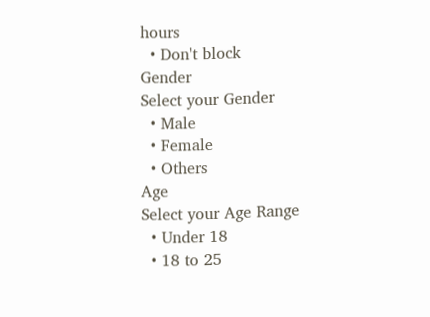hours
  • Don't block
Gender
Select your Gender
  • Male
  • Female
  • Others
Age
Select your Age Range
  • Under 18
  • 18 to 25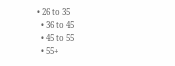• 26 to 35
  • 36 to 45
  • 45 to 55
  • 55+